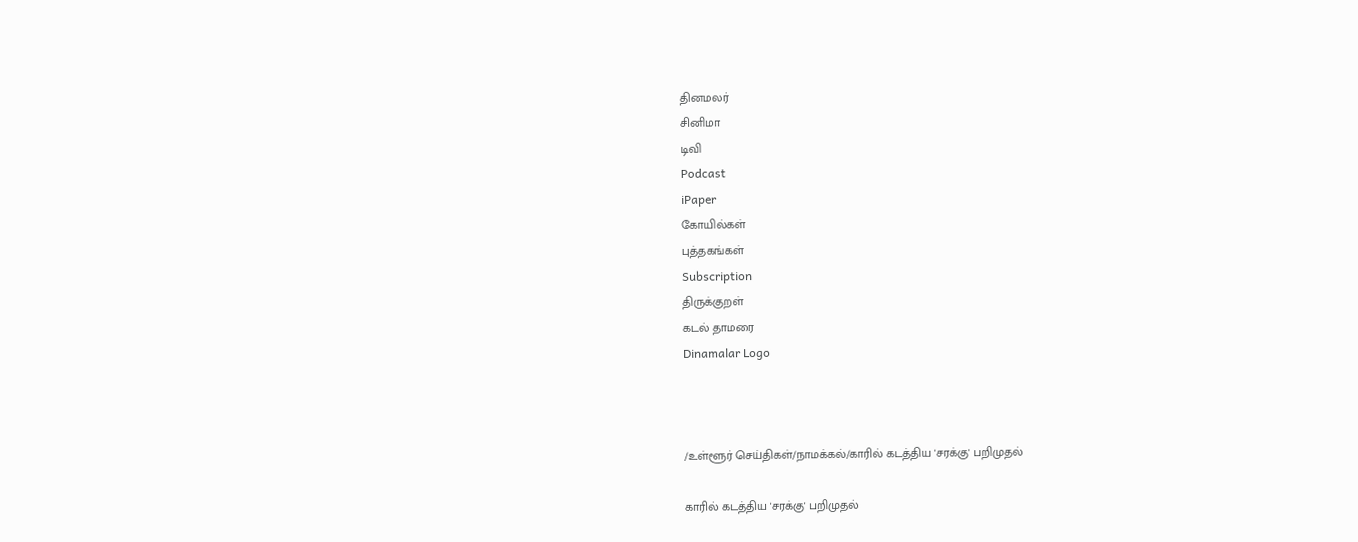தினமலர்
சினிமா
டிவி
Podcast
iPaper
கோயில்கள்
புத்தகங்கள்
Subscription
திருக்குறள்
கடல் தாமரை
Dinamalar Logo



/உள்ளூர் செய்திகள்/நாமக்கல்/காரில் கடத்திய 'சரக்கு' பறிமுதல்

காரில் கடத்திய 'சரக்கு' பறிமுதல்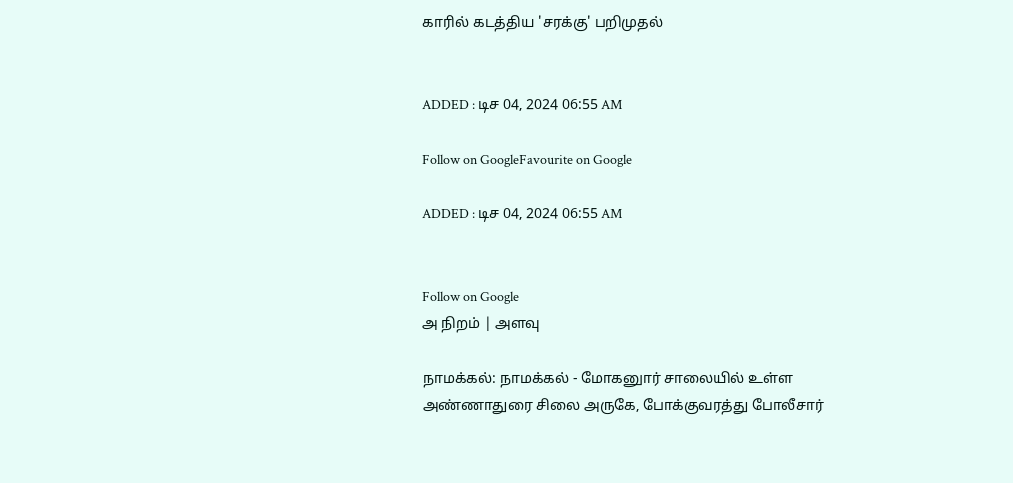காரில் கடத்திய 'சரக்கு' பறிமுதல்


ADDED : டிச 04, 2024 06:55 AM

Follow on GoogleFavourite on Google

ADDED : டிச 04, 2024 06:55 AM


Follow on Google
அ நிறம் | அளவு

நாமக்கல்: நாமக்கல் - மோகனுார் சாலையில் உள்ள அண்ணாதுரை சிலை அருகே, போக்குவரத்து போலீசார்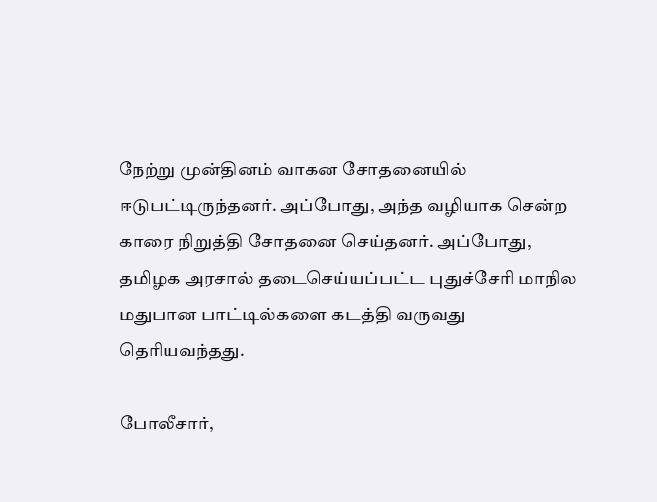நேற்று முன்தினம் வாகன சோதனையில் ஈடுபட்டிருந்தனர். அப்போது, அந்த வழியாக சென்ற காரை நிறுத்தி சோதனை செய்தனர். அப்போது, தமிழக அரசால் தடைசெய்யப்பட்ட புதுச்சேரி மாநில மதுபான பாட்டில்களை கடத்தி வருவது தெரியவந்தது.

போலீசார்,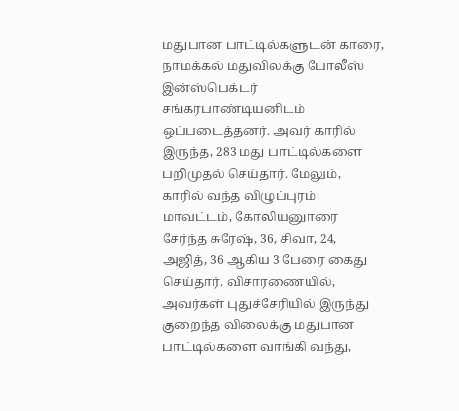மதுபான பாட்டில்களுடன் காரை, நாமக்கல் மதுவிலக்கு போலீஸ் இன்ஸ்பெக்டர் சங்கரபாண்டியனிடம் ஒப்படைத்தனர். அவர் காரில் இருந்த, 283 மது பாட்டில்களை பறிமுதல் செய்தார். மேலும், காரில் வந்த விழுப்புரம் மாவட்டம், கோலியனுாரை சேர்ந்த சுரேஷ், 36, சிவா, 24, அஜித், 36 ஆகிய 3 பேரை கைது செய்தார். விசாரணையில், அவர்கள் புதுச்சேரியில் இருந்து குறைந்த விலைக்கு மதுபான பாட்டில்களை வாங்கி வந்து,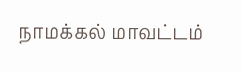நாமக்கல் மாவட்டம்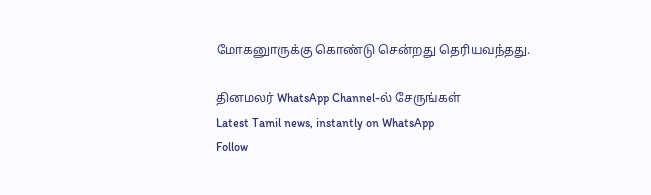மோகனுாருக்கு கொண்டு சென்றது தெரியவந்தது.

தினமலர் WhatsApp Channel-ல் சேருங்கள்
Latest Tamil news, instantly on WhatsApp
Follow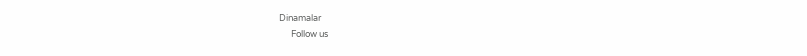Dinamalar
      Follow us